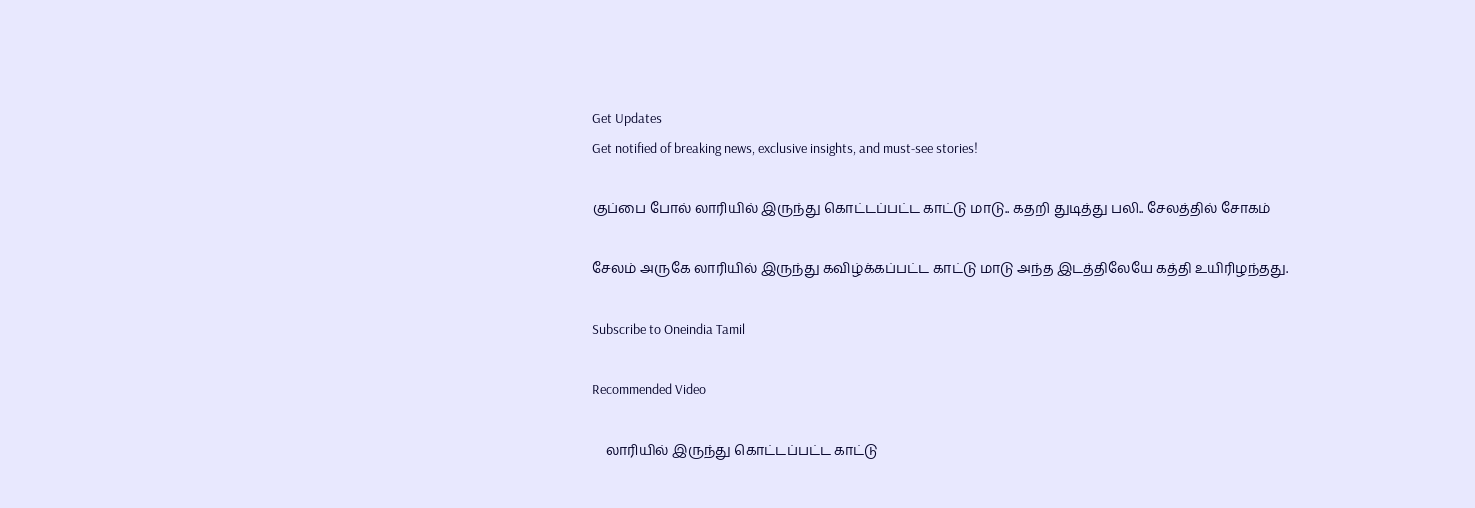Get Updates
Get notified of breaking news, exclusive insights, and must-see stories!

குப்பை போல் லாரியில் இருந்து கொட்டப்பட்ட காட்டு மாடு.. கதறி துடித்து பலி.. சேலத்தில் சோகம்

சேலம் அருகே லாரியில் இருந்து கவிழ்க்கப்பட்ட காட்டு மாடு அந்த இடத்திலேயே கத்தி உயிரிழந்தது.

Subscribe to Oneindia Tamil

Recommended Video

    லாரியில் இருந்து கொட்டப்பட்ட காட்டு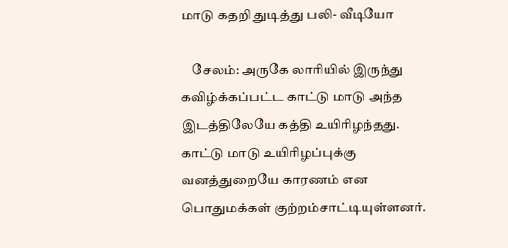மாடு கதறி துடித்து பலி- வீடியோ

    சேலம்: அருகே லாரியில் இருந்து கவிழ்க்கப்பட்ட காட்டு மாடு அந்த இடத்திலேயே கத்தி உயிரிழந்தது. காட்டு மாடு உயிரிழப்புக்கு வனத்துறையே காரணம் என பொதுமக்கள் குற்றம்சாட்டியுள்ளனர்.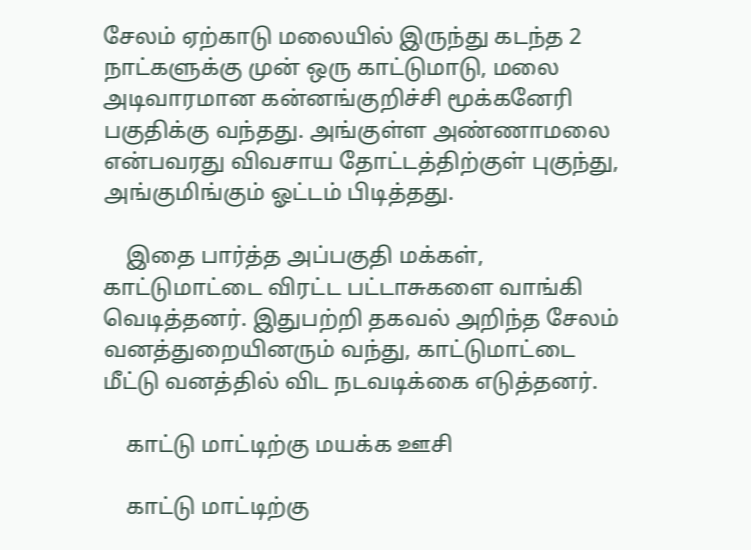சேலம் ஏற்காடு மலையில் இருந்து கடந்த 2 நாட்களுக்கு முன் ஒரு காட்டுமாடு, மலை அடிவாரமான கன்னங்குறிச்சி மூக்கனேரி பகுதிக்கு வந்தது. அங்குள்ள அண்ணாமலை என்பவரது விவசாய தோட்டத்திற்குள் புகுந்து, அங்குமிங்கும் ஓட்டம் பிடித்தது.

    இதை பார்த்த அப்பகுதி மக்கள், காட்டுமாட்டை விரட்ட பட்டாசுகளை வாங்கி வெடித்தனர். இதுபற்றி தகவல் அறிந்த சேலம் வனத்துறையினரும் வந்து, காட்டுமாட்டை மீட்டு வனத்தில் விட நடவடிக்கை எடுத்தனர்.

    காட்டு மாட்டிற்கு மயக்க ஊசி

    காட்டு மாட்டிற்கு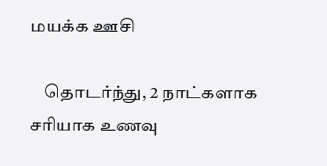மயக்க ஊசி

    தொடர்ந்து, 2 நாட்களாக சரியாக உணவு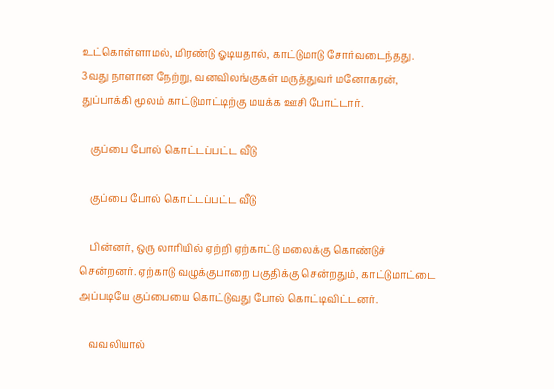உட்கொள்ளாமல், மிரண்டு ஓடியதால், காட்டுமாடு சோர்வடைந்தது. 3வது நாளான நேற்று, வனவிலங்குகள் மருத்துவர் மனோகரன், துப்பாக்கி மூலம் காட்டுமாட்டிற்கு மயக்க ஊசி போட்டார்.

    குப்பை போல் கொட்டப்பட்ட வீடு

    குப்பை போல் கொட்டப்பட்ட வீடு

    பின்னர், ஒரு லாரியில் ஏற்றி ஏற்காட்டு மலைக்கு கொண்டுச் சென்றனர். ஏற்காடு வழுக்குபாறை பகுதிக்கு சென்றதும், காட்டுமாட்டை அப்படியே குப்பையை கொட்டுவது போல் கொட்டிவிட்டனர்.

    வவலியால்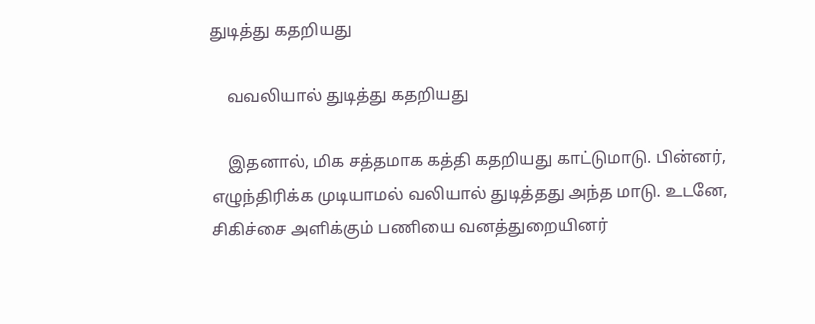துடித்து கதறியது

    வவலியால் துடித்து கதறியது

    இதனால், மிக சத்தமாக கத்தி கதறியது காட்டுமாடு. பின்னர், எழுந்திரிக்க முடியாமல் வலியால் துடித்தது அந்த மாடு. உடனே, சிகிச்சை அளிக்கும் பணியை வனத்துறையினர்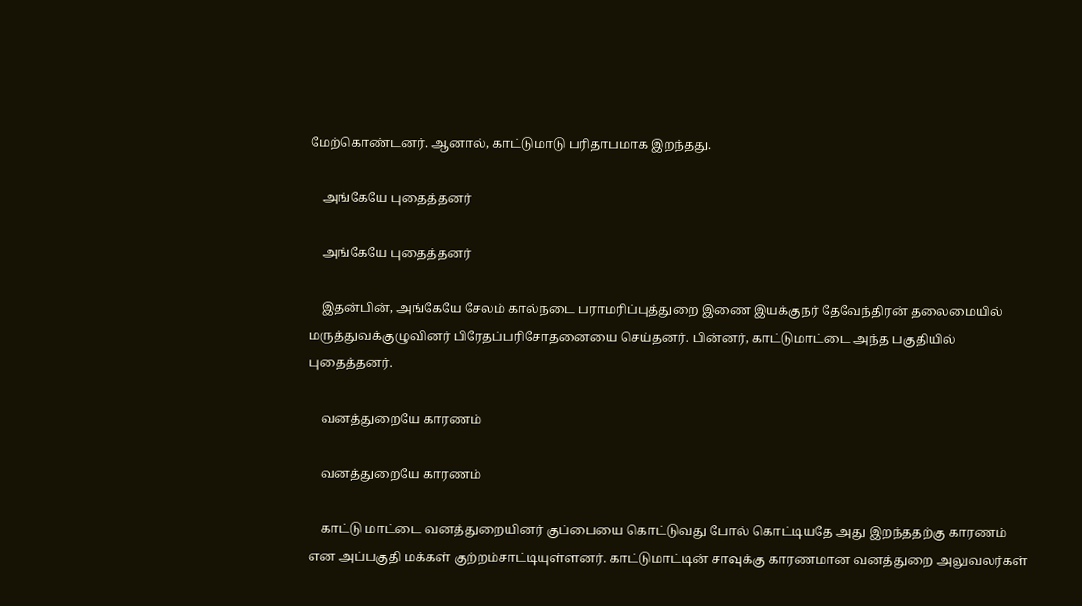மேற்கொண்டனர். ஆனால், காட்டுமாடு பரிதாபமாக இறந்தது.

    அங்கேயே புதைத்தனர்

    அங்கேயே புதைத்தனர்

    இதன்பின், அங்கேயே சேலம் கால்நடை பராமரிப்புத்துறை இணை இயக்குநர் தேவேந்திரன் தலைமையில் மருத்துவக்குழுவினர் பிரேதப்பரிசோதனையை செய்தனர். பின்னர், காட்டுமாட்டை அந்த பகுதியில் புதைத்தனர்.

    வனத்துறையே காரணம்

    வனத்துறையே காரணம்

    காட்டு மாட்டை வனத்துறையினர் குப்பையை கொட்டுவது போல் கொட்டியதே அது இறந்ததற்கு காரணம் என அப்பகுதி மக்கள் குற்றம்சாட்டியுள்ளனர். காட்டுமாட்டின் சாவுக்கு காரணமான வனத்துறை அலுவலர்கள்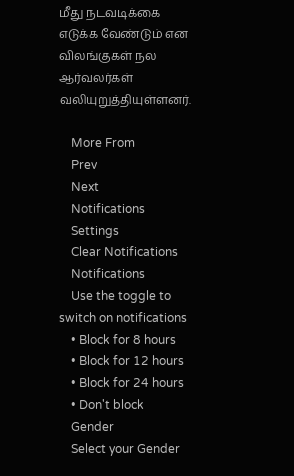மீது நடவடிக்கை எடுக்க வேண்டும் என விலங்குகள் நல ஆர்வலர்கள் வலியுறுத்தியுள்ளனர்.

    More From
    Prev
    Next
    Notifications
    Settings
    Clear Notifications
    Notifications
    Use the toggle to switch on notifications
    • Block for 8 hours
    • Block for 12 hours
    • Block for 24 hours
    • Don't block
    Gender
    Select your Gender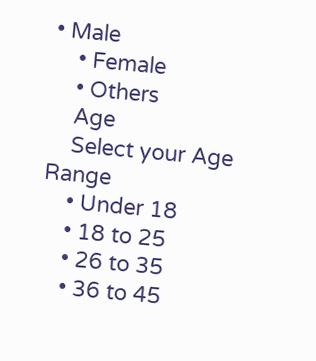• Male
    • Female
    • Others
    Age
    Select your Age Range
    • Under 18
    • 18 to 25
    • 26 to 35
    • 36 to 45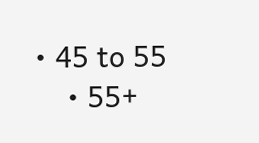• 45 to 55
    • 55+